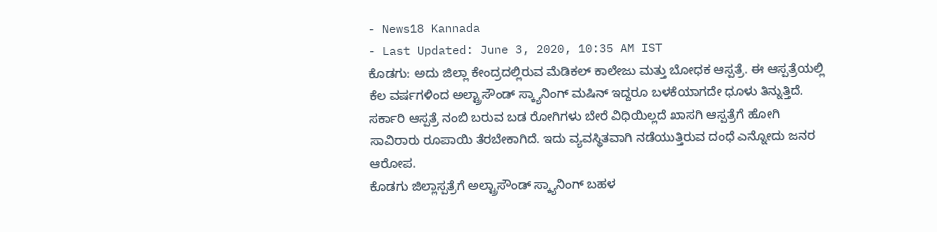- News18 Kannada
- Last Updated: June 3, 2020, 10:35 AM IST
ಕೊಡಗು: ಅದು ಜಿಲ್ಲಾ ಕೇಂದ್ರದಲ್ಲಿರುವ ಮೆಡಿಕಲ್ ಕಾಲೇಜು ಮತ್ತು ಬೋಧಕ ಆಸ್ಪತ್ರೆ. ಈ ಆಸ್ಪತ್ರೆಯಲ್ಲಿ ಕೆಲ ವರ್ಷಗಳಿಂದ ಅಲ್ಟ್ರಾಸೌಂಡ್ ಸ್ಕ್ಯಾನಿಂಗ್ ಮಷಿನ್ ಇದ್ದರೂ ಬಳಕೆಯಾಗದೇ ಧೂಳು ತಿನ್ನುತ್ತಿದೆ. ಸರ್ಕಾರಿ ಆಸ್ಪತ್ರೆ ನಂಬಿ ಬರುವ ಬಡ ರೋಗಿಗಳು ಬೇರೆ ವಿಧಿಯಿಲ್ಲದೆ ಖಾಸಗಿ ಆಸ್ಪತ್ರೆಗೆ ಹೋಗಿ ಸಾವಿರಾರು ರೂಪಾಯಿ ತೆರಬೇಕಾಗಿದೆ. ಇದು ವ್ಯವಸ್ಥಿತವಾಗಿ ನಡೆಯುತ್ತಿರುವ ದಂಧೆ ಎನ್ನೋದು ಜನರ ಆರೋಪ.
ಕೊಡಗು ಜಿಲ್ಲಾಸ್ಪತ್ರೆಗೆ ಅಲ್ಟ್ರಾಸೌಂಡ್ ಸ್ಕ್ಯಾನಿಂಗ್ ಬಹಳ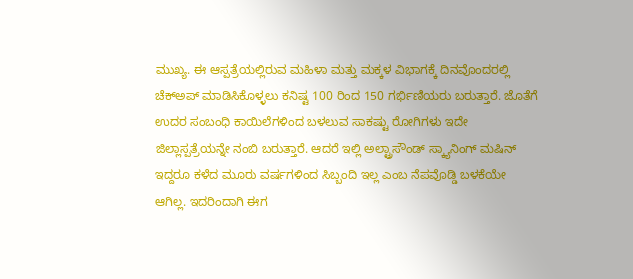ಮುಖ್ಯ. ಈ ಆಸ್ಪತ್ರೆಯಲ್ಲಿರುವ ಮಹಿಳಾ ಮತ್ತು ಮಕ್ಕಳ ವಿಭಾಗಕ್ಕೆ ದಿನವೊಂದರಲ್ಲಿ ಚೆಕ್ಅಪ್ ಮಾಡಿಸಿಕೊಳ್ಳಲು ಕನಿಷ್ಟ 100 ರಿಂದ 150 ಗರ್ಭಿಣಿಯರು ಬರುತ್ತಾರೆ. ಜೊತೆಗೆ ಉದರ ಸಂಬಂಧಿ ಕಾಯಿಲೆಗಳಿಂದ ಬಳಲುವ ಸಾಕಷ್ಟು ರೋಗಿಗಳು ಇದೇ ಜಿಲ್ಲಾಸ್ಪತ್ರೆಯನ್ನೇ ನಂಬಿ ಬರುತ್ತಾರೆ. ಆದರೆ ಇಲ್ಲಿ ಅಲ್ಟ್ರಾಸೌಂಡ್ ಸ್ಕ್ಯಾನಿಂಗ್ ಮಷಿನ್ ಇದ್ದರೂ ಕಳೆದ ಮೂರು ವರ್ಷಗಳಿಂದ ಸಿಬ್ಬಂದಿ ಇಲ್ಲ ಎಂಬ ನೆಪವೊಡ್ಡಿ ಬಳಕೆಯೇ ಆಗಿಲ್ಲ. ಇದರಿಂದಾಗಿ ಈಗ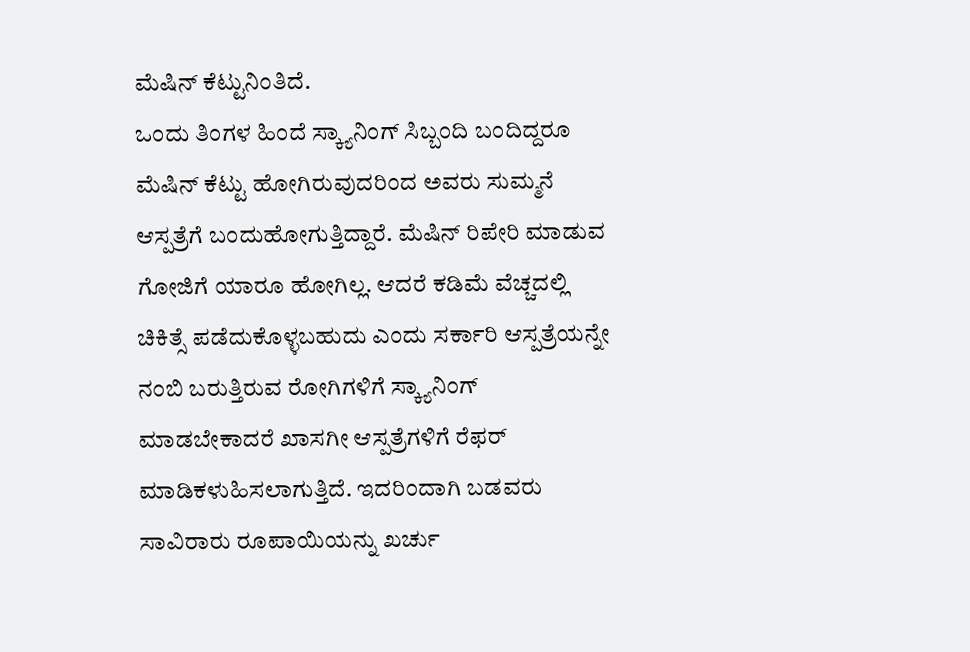ಮೆಷಿನ್ ಕೆಟ್ಟುನಿಂತಿದೆ.
ಒಂದು ತಿಂಗಳ ಹಿಂದೆ ಸ್ಕ್ಯಾನಿಂಗ್ ಸಿಬ್ಬಂದಿ ಬಂದಿದ್ದರೂ ಮೆಷಿನ್ ಕೆಟ್ಟು ಹೋಗಿರುವುದರಿಂದ ಅವರು ಸುಮ್ಮನೆ ಆಸ್ಪತ್ರೆಗೆ ಬಂದುಹೋಗುತ್ತಿದ್ದಾರೆ. ಮೆಷಿನ್ ರಿಪೇರಿ ಮಾಡುವ ಗೋಜಿಗೆ ಯಾರೂ ಹೋಗಿಲ್ಲ. ಆದರೆ ಕಡಿಮೆ ವೆಚ್ಚದಲ್ಲಿ ಚಿಕಿತ್ಸೆ ಪಡೆದುಕೊಳ್ಳಬಹುದು ಎಂದು ಸರ್ಕಾರಿ ಆಸ್ಪತ್ರೆಯನ್ನೇ ನಂಬಿ ಬರುತ್ತಿರುವ ರೋಗಿಗಳಿಗೆ ಸ್ಕ್ಯಾನಿಂಗ್ ಮಾಡಬೇಕಾದರೆ ಖಾಸಗೀ ಆಸ್ಪತ್ರೆಗಳಿಗೆ ರೆಫರ್ ಮಾಡಿಕಳುಹಿಸಲಾಗುತ್ತಿದೆ. ಇದರಿಂದಾಗಿ ಬಡವರು ಸಾವಿರಾರು ರೂಪಾಯಿಯನ್ನು ಖರ್ಚು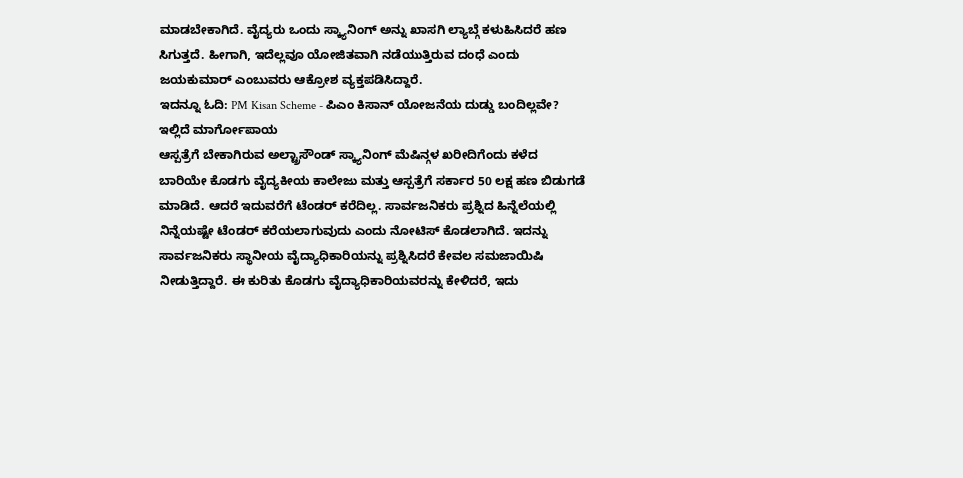ಮಾಡಬೇಕಾಗಿದೆ. ವೈದ್ಯರು ಒಂದು ಸ್ಕ್ಯಾನಿಂಗ್ ಅನ್ನು ಖಾಸಗಿ ಲ್ಯಾಬ್ಗೆ ಕಳುಹಿಸಿದರೆ ಹಣ ಸಿಗುತ್ತದೆ. ಹೀಗಾಗಿ, ಇದೆಲ್ಲವೂ ಯೋಜಿತವಾಗಿ ನಡೆಯುತ್ತಿರುವ ದಂಧೆ ಎಂದು ಜಯಕುಮಾರ್ ಎಂಬುವರು ಆಕ್ರೋಶ ವ್ಯಕ್ತಪಡಿಸಿದ್ದಾರೆ.
ಇದನ್ನೂ ಓದಿ: PM Kisan Scheme - ಪಿಎಂ ಕಿಸಾನ್ ಯೋಜನೆಯ ದುಡ್ಡು ಬಂದಿಲ್ಲವೇ? ಇಲ್ಲಿದೆ ಮಾರ್ಗೋಪಾಯ
ಆಸ್ಪತ್ರೆಗೆ ಬೇಕಾಗಿರುವ ಅಲ್ಟ್ರಾಸೌಂಡ್ ಸ್ಕ್ಯಾನಿಂಗ್ ಮೆಷಿನ್ಗಳ ಖರೀದಿಗೆಂದು ಕಳೆದ ಬಾರಿಯೇ ಕೊಡಗು ವೈದ್ಯಕೀಯ ಕಾಲೇಜು ಮತ್ತು ಆಸ್ಪತ್ರೆಗೆ ಸರ್ಕಾರ 50 ಲಕ್ಷ ಹಣ ಬಿಡುಗಡೆ ಮಾಡಿದೆ. ಆದರೆ ಇದುವರೆಗೆ ಟೆಂಡರ್ ಕರೆದಿಲ್ಲ. ಸಾರ್ವಜನಿಕರು ಪ್ರಶ್ನಿದ ಹಿನ್ನೆಲೆಯಲ್ಲಿ ನಿನ್ನೆಯಷ್ಟೇ ಟೆಂಡರ್ ಕರೆಯಲಾಗುವುದು ಎಂದು ನೋಟಿಸ್ ಕೊಡಲಾಗಿದೆ. ಇದನ್ನು ಸಾರ್ವಜನಿಕರು ಸ್ಥಾನೀಯ ವೈದ್ಯಾಧಿಕಾರಿಯನ್ನು ಪ್ರಶ್ನಿಸಿದರೆ ಕೇವಲ ಸಮಜಾಯಿಷಿ ನೀಡುತ್ತಿದ್ದಾರೆ. ಈ ಕುರಿತು ಕೊಡಗು ವೈದ್ಯಾಧಿಕಾರಿಯವರನ್ನು ಕೇಳಿದರೆ, ಇದು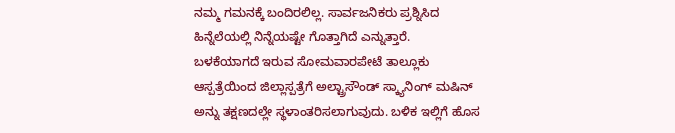ನಮ್ಮ ಗಮನಕ್ಕೆ ಬಂದಿರಲಿಲ್ಲ. ಸಾರ್ವಜನಿಕರು ಪ್ರಶ್ನಿಸಿದ ಹಿನ್ನೆಲೆಯಲ್ಲಿ ನಿನ್ನೆಯಷ್ಟೇ ಗೊತ್ತಾಗಿದೆ ಎನ್ನುತ್ತಾರೆ.
ಬಳಕೆಯಾಗದೆ ಇರುವ ಸೋಮವಾರಪೇಟೆ ತಾಲ್ಲೂಕು ಆಸ್ಪತ್ರೆಯಿಂದ ಜಿಲ್ಲಾಸ್ಪತ್ರೆಗೆ ಅಲ್ಟ್ರಾಸೌಂಡ್ ಸ್ಕ್ಯಾನಿಂಗ್ ಮಷಿನ್ ಅನ್ನು ತಕ್ಷಣದಲ್ಲೇ ಸ್ಥಳಾಂತರಿಸಲಾಗುವುದು. ಬಳಿಕ ಇಲ್ಲಿಗೆ ಹೊಸ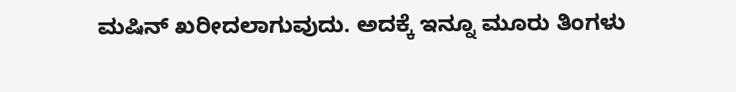ಮಷಿನ್ ಖರೀದಲಾಗುವುದು. ಅದಕ್ಕೆ ಇನ್ನೂ ಮೂರು ತಿಂಗಳು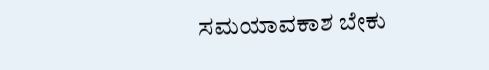ಸಮಯಾವಕಾಶ ಬೇಕು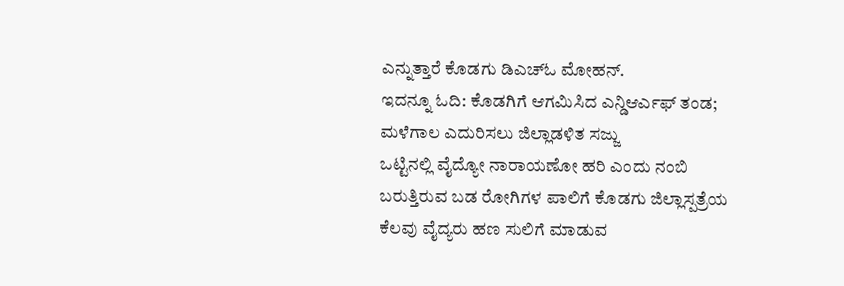ಎನ್ನುತ್ತಾರೆ ಕೊಡಗು ಡಿಎಚ್ಓ ಮೋಹನ್.
ಇದನ್ನೂ ಓದಿ: ಕೊಡಗಿಗೆ ಆಗಮಿಸಿದ ಎನ್ಡಿಆರ್ಎಫ್ ತಂಡ; ಮಳೆಗಾಲ ಎದುರಿಸಲು ಜಿಲ್ಲಾಡಳಿತ ಸಜ್ಜು
ಒಟ್ಟಿನಲ್ಲಿ ವೈದ್ಯೋ ನಾರಾಯಣೋ ಹರಿ ಎಂದು ನಂಬಿ ಬರುತ್ತಿರುವ ಬಡ ರೋಗಿಗಳ ಪಾಲಿಗೆ ಕೊಡಗು ಜಿಲ್ಲಾಸ್ಪತ್ರೆಯ ಕೆಲವು ವೈದ್ಯರು ಹಣ ಸುಲಿಗೆ ಮಾಡುವ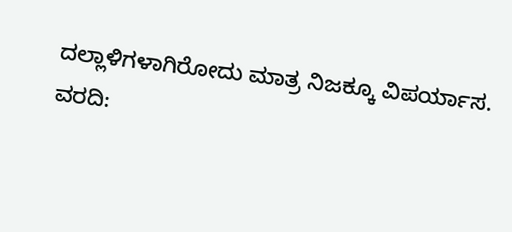ದಲ್ಲಾಳಿಗಳಾಗಿರೋದು ಮಾತ್ರ ನಿಜಕ್ಕೂ ವಿಪರ್ಯಾಸ.
ವರದಿ: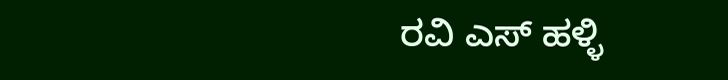ರವಿ ಎಸ್ ಹಳ್ಳಿ